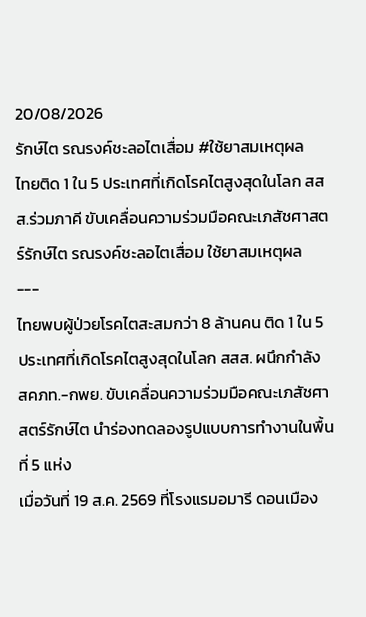20/08/2026
รักษ์ไต รณรงค์ชะลอไตเสื่อม #ใช้ยาสมเหตุผล
ไทยติด 1 ใน 5 ประเทศที่เกิดโรคไตสูงสุดในโลก สสส.ร่วมภาคี ขับเคลื่อนความร่วมมือคณะเภสัชศาสตร์รักษ์ไต รณรงค์ชะลอไตเสื่อม ใช้ยาสมเหตุผล
---
ไทยพบผู้ป่วยโรคไตสะสมกว่า 8 ล้านคน ติด 1 ใน 5 ประเทศที่เกิดโรคไตสูงสุดในโลก สสส. ผนึกกำลัง สคภท.-กพย. ขับเคลื่อนความร่วมมือคณะเภสัชศาสตร์รักษ์ไต นำร่องทดลองรูปแบบการทำงานในพื้นที่ 5 แห่ง
เมื่อวันที่ 19 ส.ค. 2569 ที่โรงแรมอมารี ดอนเมือง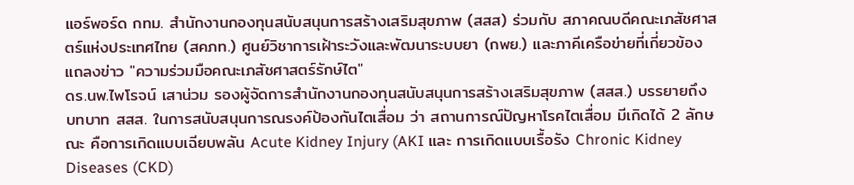แอร์พอร์ด กทม. สำนักงานกองทุนสนับสนุนการสร้างเสริมสุขภาพ (สสส) ร่วมกับ สภาคณบดีคณะเภสัชศาสตร์แห่งประเทศไทย (สคภท.) ศูนย์วิชาการเฝ้าระวังและพัฒนาระบบยา (กพย.) และภาคีเครือข่ายที่เกี่ยวข้อง แถลงข่าว "ความร่วมมือคณะเภสัชศาสตร์รักษ์ไต"
ดร.นพ.ไพโรจน์ เสาน่วม รองผู้จัดการสำนักงานกองทุนสนับสนุนการสร้างเสริมสุขภาพ (สสส.) บรรยายถึง บทบาท สสส. ในการสนับสนุนการณรงค์ป้องกันไตเสื่อม ว่า สถานการณ์ปัญหาโรคไตเสื่อม มีเกิดได้ 2 ลักษณะ คือการเกิดแบบเฉียบพลัน Acute Kidney Injury (AKI และ การเกิดแบบเรื้อรัง Chronic Kidney Diseases (CKD)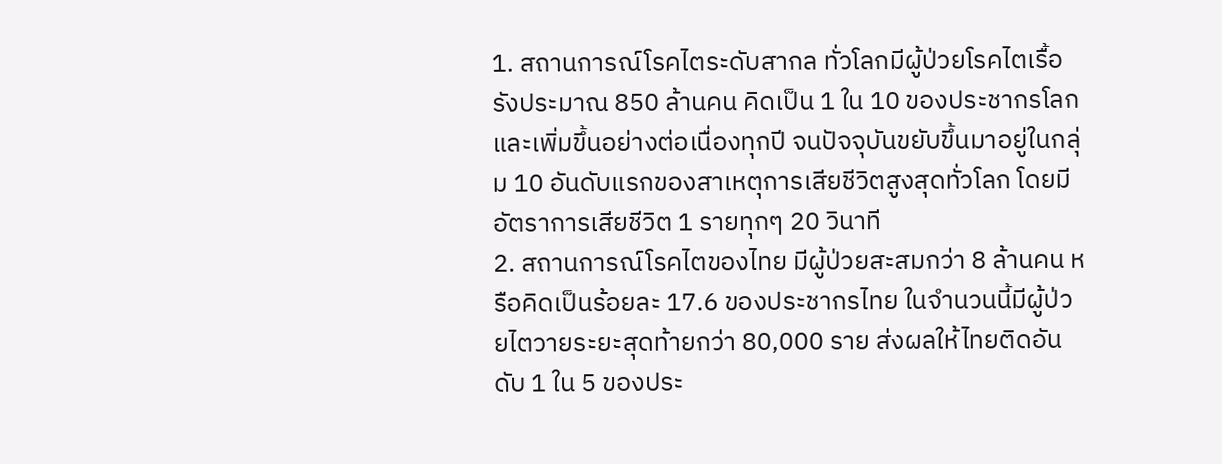1. สถานการณ์โรคไตระดับสากล ทั่วโลกมีผู้ป่วยโรคไตเรื้อรังประมาณ 850 ล้านคน คิดเป็น 1 ใน 10 ของประชากรโลก และเพิ่มขึ้นอย่างต่อเนื่องทุกปี จนปัจจุบันขยับขึ้นมาอยู่ในกลุ่ม 10 อันดับแรกของสาเหตุการเสียชีวิตสูงสุดทั่วโลก โดยมีอัตราการเสียชีวิต 1 รายทุกๆ 20 วินาที
2. สถานการณ์โรคไตของไทย มีผู้ป่วยสะสมกว่า 8 ล้านคน หรือคิดเป็นร้อยละ 17.6 ของประชากรไทย ในจำนวนนี้มีผู้ป่วยไตวายระยะสุดท้ายกว่า 80,000 ราย ส่งผลให้ไทยติดอันดับ 1 ใน 5 ของประ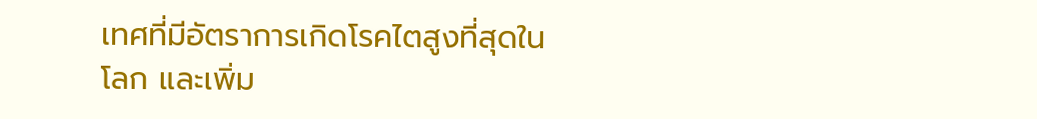เทศที่มีอัตราการเกิดโรคไตสูงที่สุดในโลก และเพิ่ม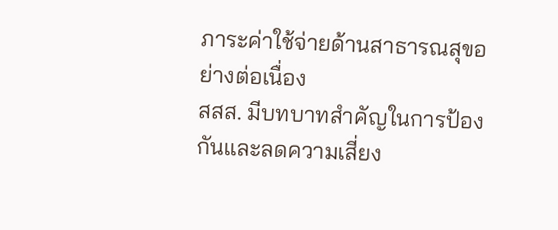ภาระค่าใช้จ่ายด้านสาธารณสุขอย่างต่อเนื่อง
สสส. มีบทบาทสำคัญในการป้องกันและลดความเสี่ยง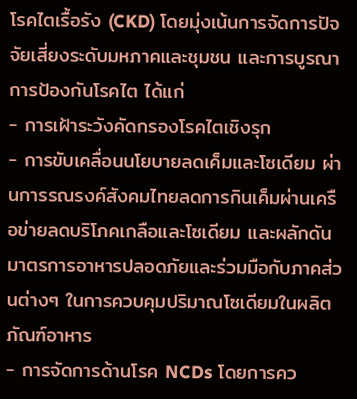โรคไตเรื้อรัง (CKD) โดยมุ่งเน้นการจัดการปัจจัยเสี่ยงระดับมหภาคและชุมชน และการบูรณาการป้องกันโรคไต ได้แก่
- การเฝ้าระวังคัดกรองโรคไตเชิงรุก
- การขับเคลื่อนนโยบายลดเค็มและโซเดียม ผ่านการรณรงค์สังคมไทยลดการกินเค็มผ่านเครือข่ายลดบริโภคเกลือและโซเดียม และผลักดันมาตรการอาหารปลอดภัยและร่วมมือกับภาคส่วนต่างๆ ในการควบคุมปริมาณโซเดียมในผลิตภัณฑ์อาหาร
- การจัดการด้านโรค NCDs โดยการคว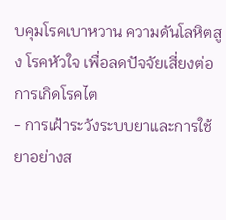บคุมโรคเบาหวาน ความดันโลหิตสูง โรคหัวใจ เพื่อลดปัจจัยเสี่ยงต่อการเกิดโรคไต
- การเฝ้าระวังระบบยาและการใช้ยาอย่างส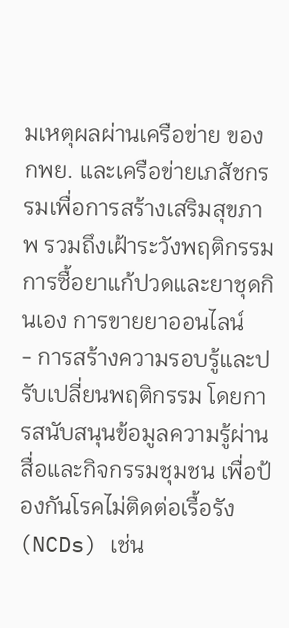มเหตุผลผ่านเครือข่าย ของ กพย. และเครือข่ายเภสัชกรรมเพื่อการสร้างเสริมสุขภาพ รวมถึงเฝ้าระวังพฤติกรรมการซื้อยาแก้ปวดและยาชุดกินเอง การขายยาออนไลน์
- การสร้างความรอบรู้และปรับเปลี่ยนพฤติกรรม โดยการสนับสนุนข้อมูลความรู้ผ่านสื่อและกิจกรรมชุมชน เพื่อป้องกันโรคไม่ติดต่อเรื้อรัง (NCDs) เช่น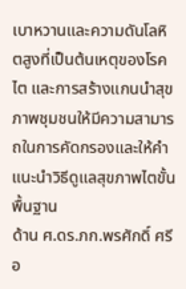เบาหวานและความดันโลหิตสูงที่เป็นต้นเหตุของโรคไต และการสร้างแกนนำสุขภาพชุมชนให้มีความสามารถในการคัดกรองและให้คำแนะนำวิธีดูแลสุขภาพไตขั้นพื้นฐาน
ด้าน ศ.ดร.ภก.พรศักดิ์ ศรีอ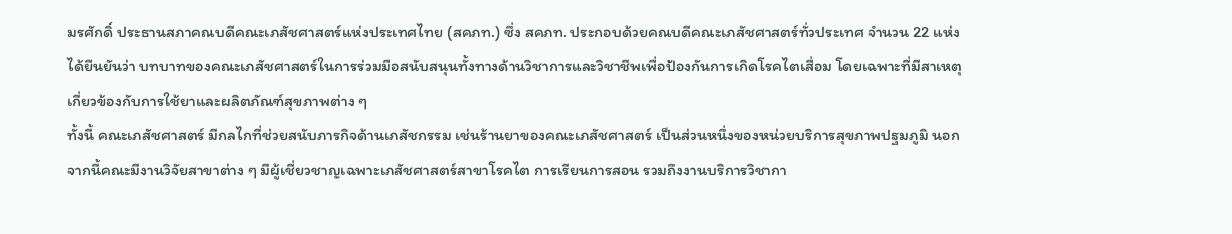มรศักดิ์ ประธานสภาคณบดีคณะเภสัชศาสตร์แห่งประเทศไทย (สคภท.) ซึ่ง สคภท. ประกอบด้วยคณบดีคณะเภสัชศาสตร์ทั่วประเทศ จำนวน 22 แห่ง ได้ยืนยันว่า บทบาทของคณะเภสัชศาสตร์ในการร่วมมือสนับสนุนทั้งทางด้านวิชาการและวิชาชีพเพื่อป้องกันการเกิดโรคไตเสื่อม โดยเฉพาะที่มีสาเหตุเกี่ยวข้องกับการใช้ยาและผลิตภัณฑ์สุขภาพต่าง ๆ
ทั้งนี้ คณะเภสัชศาสตร์ มีกลไกที่ช่วยสนับภารกิจด้านเภสัชกรรม เช่นร้านยาของคณะเภสัชศาสตร์ เป็นส่วนหนึ่งของหน่วยบริการสุขภาพปฐมภูมิ นอกจากนี้คณะมีงานวิจัยสาขาต่าง ๆ มีผู้เชี่ยวชาญเฉพาะเภสัชศาสตร์สาขาโรคไต การเรียนการสอน รวมถึงงานบริการวิชากา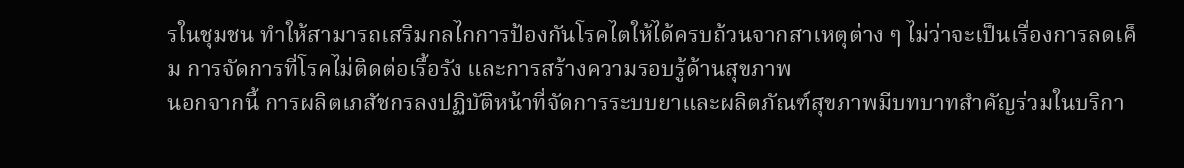รในชุมชน ทำให้สามารถเสริมกลไกการป้องกันโรคไตให้ได้ครบถ้วนจากสาเหตุต่าง ๆ ไม่ว่าจะเป็นเรื่องการลดเค็ม การจัดการที่โรคไม่ติดต่อเรื้อรัง และการสร้างความรอบรู้ด้านสุขภาพ
นอกจากนี้ การผลิตเภสัชกรลงปฏิบัติหน้าที่จัดการระบบยาและผลิตภัณฑ์สุขภาพมีบทบาทสำคัญร่วมในบริกา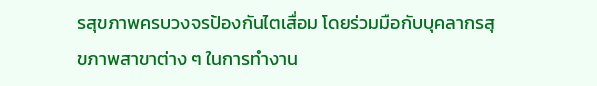รสุขภาพครบวงจรป้องกันไตเสื่อม โดยร่วมมือกับบุคลากรสุขภาพสาขาต่าง ๆ ในการทำงาน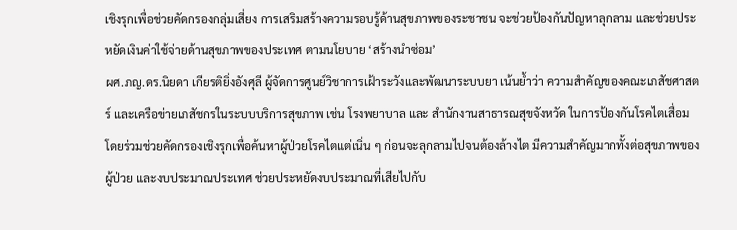เชิงรุกเพื่อช่วยคัดกรองกลุ่มเสี่ยง การเสริมสร้างความรอบรู้ด้านสุขภาพของระชาชน จะช่วยป้องกันปัญหาลุกลาม และช่วยประหยัดเงินค่าใช้จ่ายด้านสุขภาพของประเทศ ตามนโยบาย ‘สร้างนำซ่อม’
ผศ.ภญ.ดร.นิยดา เกียรติยิ่งอังศุลี ผู้จัดการศูนย์วิชาการเฝ้าระวังและพัฒนาระบบยา เน้นย้ำว่า ความสำคัญของคณะเภสัชศาสตร์ และเครือข่ายเภสัชกรในระบบบริการสุขภาพ เช่น โรงพยาบาล และ สำนักงานสาธารณสุขจังหวัด ในการป้องกันโรคไตเสื่อม โดยร่วมช่วยคัดกรองเชิงรุกเพื่อค้นหาผู้ป่วยโรคไตแต่เนิ่น ๆ ก่อนจะลุกลามไปจนต้องล้างไต มีความสำคัญมากทั้งต่อสุขภาพของผู้ป่วย และงบประมาณประเทศ ช่วยประหยัดงบประมาณที่เสียไปกับ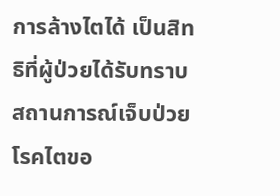การล้างไตได้ เป็นสิทธิที่ผู้ป่วยได้รับทราบสถานการณ์เจ็บป่วยโรคไตขอ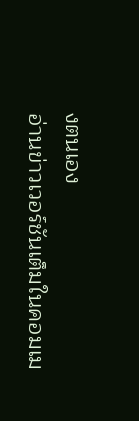งตนเอง
อ่านข่าวเวอร์ชันเต็มในคอมเม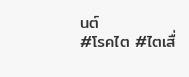นต์
#โรคไต #ไตเสื่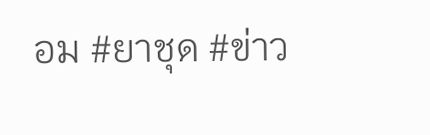อม #ยาชุด #ข่าว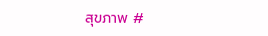สุขภาพ #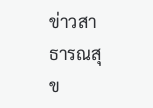ข่าวสาธารณสุข